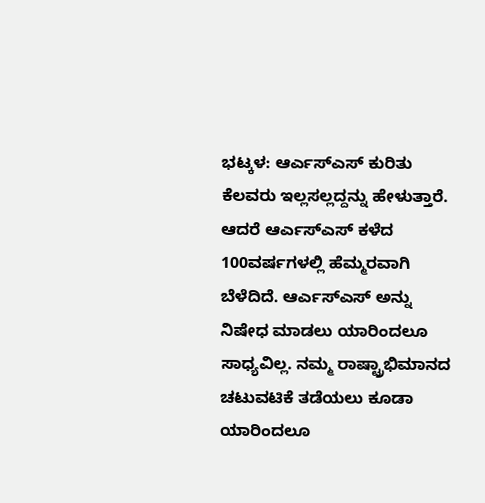ಭಟ್ಕಳ: ಆರ್ಎಸ್ಎಸ್ ಕುರಿತು ಕೆಲವರು ಇಲ್ಲಸಲ್ಲದ್ದನ್ನು ಹೇಳುತ್ತಾರೆ. ಆದರೆ ಆರ್ಎಸ್ಎಸ್ ಕಳೆದ 100ವರ್ಷಗಳಲ್ಲಿ ಹೆಮ್ಮರವಾಗಿ ಬೆಳೆದಿದೆ. ಆರ್ಎಸ್ಎಸ್ ಅನ್ನು ನಿಷೇಧ ಮಾಡಲು ಯಾರಿಂದಲೂ ಸಾಧ್ಯವಿಲ್ಲ. ನಮ್ಮ ರಾಷ್ಟ್ರಾಭಿಮಾನದ ಚಟುವಟಿಕೆ ತಡೆಯಲು ಕೂಡಾ ಯಾರಿಂದಲೂ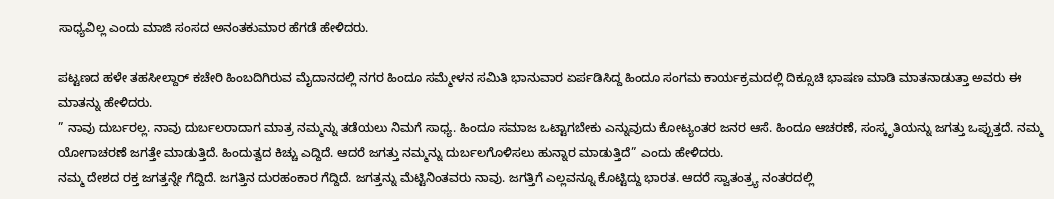ಸಾಧ್ಯವಿಲ್ಲ ಎಂದು ಮಾಜಿ ಸಂಸದ ಅನಂತಕುಮಾರ ಹೆಗಡೆ ಹೇಳಿದರು.

ಪಟ್ಟಣದ ಹಳೇ ತಹಸೀಲ್ದಾರ್ ಕಚೇರಿ ಹಿಂಬದಿಗಿರುವ ಮೈದಾನದಲ್ಲಿ ನಗರ ಹಿಂದೂ ಸಮ್ಮೇಳನ ಸಮಿತಿ ಭಾನುವಾರ ಏರ್ಪಡಿಸಿದ್ದ ಹಿಂದೂ ಸಂಗಮ ಕಾರ್ಯಕ್ರಮದಲ್ಲಿ ದಿಕ್ಸೂಚಿ ಭಾಷಣ ಮಾಡಿ ಮಾತನಾಡುತ್ತಾ ಅವರು ಈ ಮಾತನ್ನು ಹೇಳಿದರು.
” ನಾವು ದುರ್ಬರಲ್ಲ. ನಾವು ದುರ್ಬಲರಾದಾಗ ಮಾತ್ರ ನಮ್ಮನ್ನು ತಡೆಯಲು ನಿಮಗೆ ಸಾಧ್ಯ. ಹಿಂದೂ ಸಮಾಜ ಒಟ್ಟಾಗಬೇಕು ಎನ್ನುವುದು ಕೋಟ್ಯಂತರ ಜನರ ಆಸೆ. ಹಿಂದೂ ಆಚರಣೆ, ಸಂಸ್ಕೃತಿಯನ್ನು ಜಗತ್ತು ಒಪ್ಪುತ್ತದೆ. ನಮ್ಮ ಯೋಗಾಚರಣೆ ಜಗತ್ತೇ ಮಾಡುತ್ತಿದೆ. ಹಿಂದುತ್ವದ ಕಿಚ್ಚು ಎದ್ದಿದೆ. ಆದರೆ ಜಗತ್ತು ನಮ್ಮನ್ನು ದುರ್ಬಲಗೊಳಿಸಲು ಹುನ್ನಾರ ಮಾಡುತ್ತಿದೆ” ಎಂದು ಹೇಳಿದರು.
ನಮ್ಮ ದೇಶದ ರಕ್ತ ಜಗತ್ತನ್ನೇ ಗೆದ್ದಿದೆ. ಜಗತ್ತಿನ ದುರಹಂಕಾರ ಗೆದ್ದಿದೆ. ಜಗತ್ತನ್ನು ಮೆಟ್ಟಿನಿಂತವರು ನಾವು. ಜಗತ್ತಿಗೆ ಎಲ್ಲವನ್ನೂ ಕೊಟ್ಟಿದ್ದು ಭಾರತ. ಆದರೆ ಸ್ವಾತಂತ್ರ್ಯ ನಂತರದಲ್ಲಿ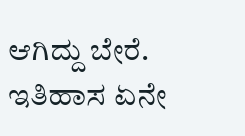ಆಗಿದ್ದು ಬೇರೆ. ಇತಿಹಾಸ ಏನೇ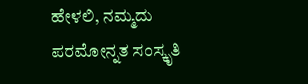ಹೇಳಲಿ, ನಮ್ಮದು ಪರಮೋನ್ನತ ಸಂಸ್ಕೃತಿ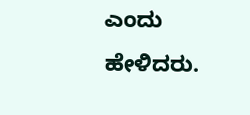ಎಂದು ಹೇಳಿದರು.